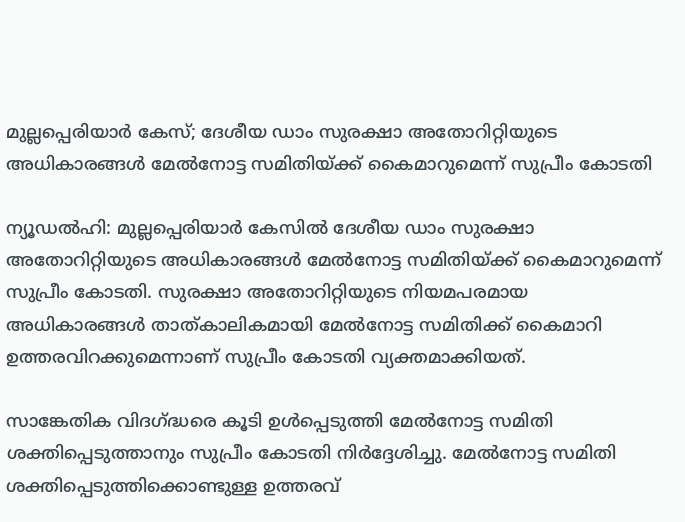മുല്ലപ്പെരിയാർ കേസ്; ദേശീയ ഡാം സുരക്ഷാ അതോറിറ്റിയുടെ അധികാരങ്ങൾ മേൽനോട്ട സമിതിയ്ക്ക് കൈമാറുമെന്ന് സുപ്രീം കോടതി

ന്യൂഡൽഹി: മുല്ലപ്പെരിയാർ കേസിൽ ദേശീയ ഡാം സുരക്ഷാ അതോറിറ്റിയുടെ അധികാരങ്ങൾ മേൽനോട്ട സമിതിയ്ക്ക് കൈമാറുമെന്ന് സുപ്രീം കോടതി. സുരക്ഷാ അതോറിറ്റിയുടെ നിയമപരമായ അധികാരങ്ങൾ താത്കാലികമായി മേൽനോട്ട സമിതിക്ക് കൈമാറി ഉത്തരവിറക്കുമെന്നാണ് സുപ്രീം കോടതി വ്യക്തമാക്കിയത്.

സാങ്കേതിക വിദഗ്ദ്ധരെ കൂടി ഉൾപ്പെടുത്തി മേൽനോട്ട സമിതി ശക്തിപ്പെടുത്താനും സുപ്രീം കോടതി നിർദ്ദേശിച്ചു. മേൽനോട്ട സമിതി ശക്തിപ്പെടുത്തിക്കൊണ്ടുള്ള ഉത്തരവ്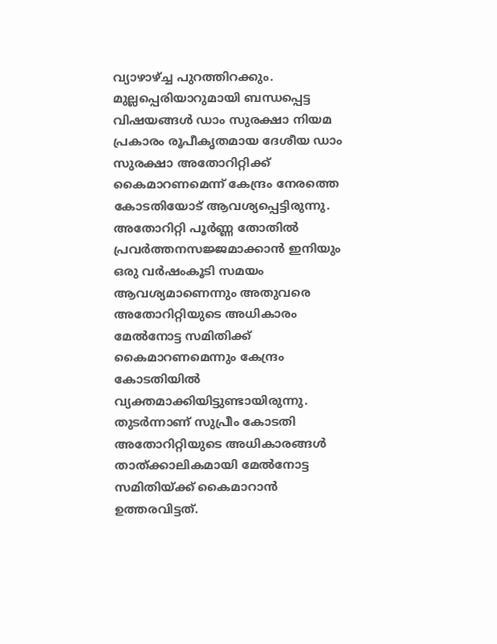വ്യാഴാഴ്ച്ച പുറത്തിറക്കും. മുല്ലപ്പെരിയാറുമായി ബന്ധപ്പെട്ട വിഷയങ്ങൾ ഡാം സുരക്ഷാ നിയമ പ്രകാരം രൂപീകൃതമായ ദേശീയ ഡാം സുരക്ഷാ അതോറിറ്റിക്ക് കൈമാറണമെന്ന് കേന്ദ്രം നേരത്തെ കോടതിയോട് ആവശ്യപ്പെട്ടിരുന്നു. അതോറിറ്റി പൂർണ്ണ തോതിൽ പ്രവർത്തനസജ്ജമാക്കാൻ ഇനിയും ഒരു വർഷംകൂടി സമയം ആവശ്യമാണെന്നും അതുവരെ അതോറിറ്റിയുടെ അധികാരം മേൽനോട്ട സമിതിക്ക് കൈമാറണമെന്നും കേന്ദ്രം കോടതിയിൽ വ്യക്തമാക്കിയിട്ടുണ്ടായിരുന്നു. തുടർന്നാണ് സുപ്രീം കോടതി അതോറിറ്റിയുടെ അധികാരങ്ങൾ താത്ക്കാലികമായി മേൽനോട്ട സമിതിയ്ക്ക് കൈമാറാൻ ഉത്തരവിട്ടത്.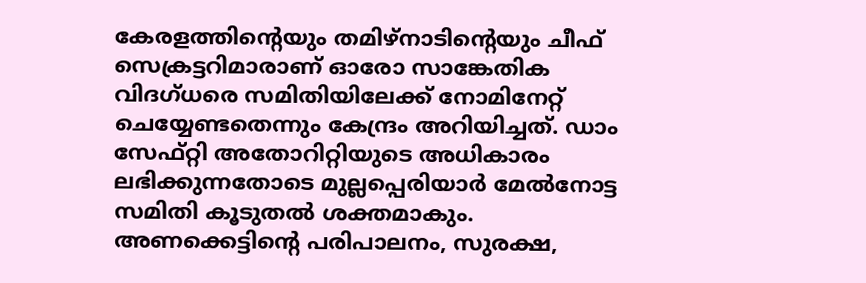കേരളത്തിന്റെയും തമിഴ്നാടിന്റെയും ചീഫ് സെക്രട്ടറിമാരാണ് ഓരോ സാങ്കേതിക വിദഗ്ധരെ സമിതിയിലേക്ക് നോമിനേറ്റ് ചെയ്യേണ്ടതെന്നും കേന്ദ്രം അറിയിച്ചത്. ഡാം സേഫ്റ്റി അതോറിറ്റിയുടെ അധികാരം ലഭിക്കുന്നതോടെ മുല്ലപ്പെരിയാർ മേൽനോട്ട സമിതി കൂടുതൽ ശക്തമാകും. അണക്കെട്ടിന്റെ പരിപാലനം, സുരക്ഷ,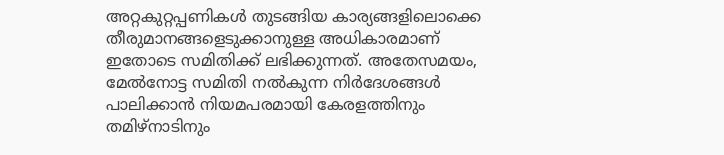അറ്റകുറ്റപ്പണികൾ തുടങ്ങിയ കാര്യങ്ങളിലൊക്കെ തീരുമാനങ്ങളെടുക്കാനുള്ള അധികാരമാണ് ഇതോടെ സമിതിക്ക് ലഭിക്കുന്നത്. അതേസമയം, മേൽനോട്ട സമിതി നൽകുന്ന നിർദേശങ്ങൾ പാലിക്കാൻ നിയമപരമായി കേരളത്തിനും തമിഴ്നാടിനും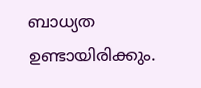ബാധ്യത ഉണ്ടായിരിക്കും.